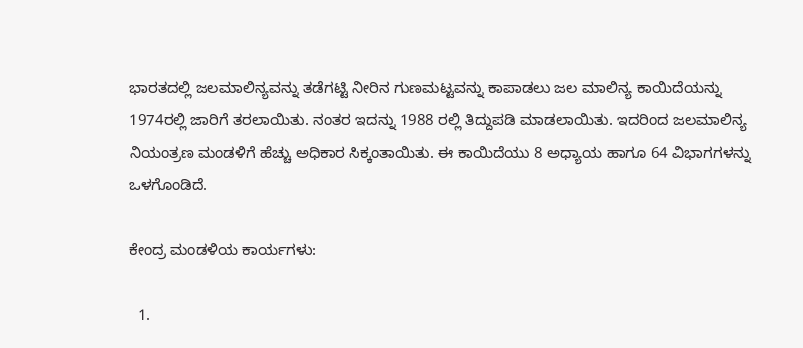ಭಾರತದಲ್ಲಿ ಜಲಮಾಲಿನ್ಯವನ್ನು ತಡೆಗಟ್ಟಿ ನೀರಿನ ಗುಣಮಟ್ಟವನ್ನು ಕಾಪಾಡಲು ಜಲ ಮಾಲಿನ್ಯ ಕಾಯಿದೆಯನ್ನು 1974ರಲ್ಲಿ ಜಾರಿಗೆ ತರಲಾಯಿತು. ನಂತರ ಇದನ್ನು 1988 ರಲ್ಲಿ ತಿದ್ದುಪಡಿ ಮಾಡಲಾಯಿತು. ಇದರಿಂದ ಜಲಮಾಲಿನ್ಯ ನಿಯಂತ್ರಣ ಮಂಡಳಿಗೆ ಹೆಚ್ಚು ಅಧಿಕಾರ ಸಿಕ್ಕಂತಾಯಿತು. ಈ ಕಾಯಿದೆಯು 8 ಅಧ್ಯಾಯ ಹಾಗೂ 64 ವಿಭಾಗಗಳನ್ನು ಒಳಗೊಂಡಿದೆ.

ಕೇಂದ್ರ ಮಂಡಳಿಯ ಕಾರ್ಯಗಳು:

  1.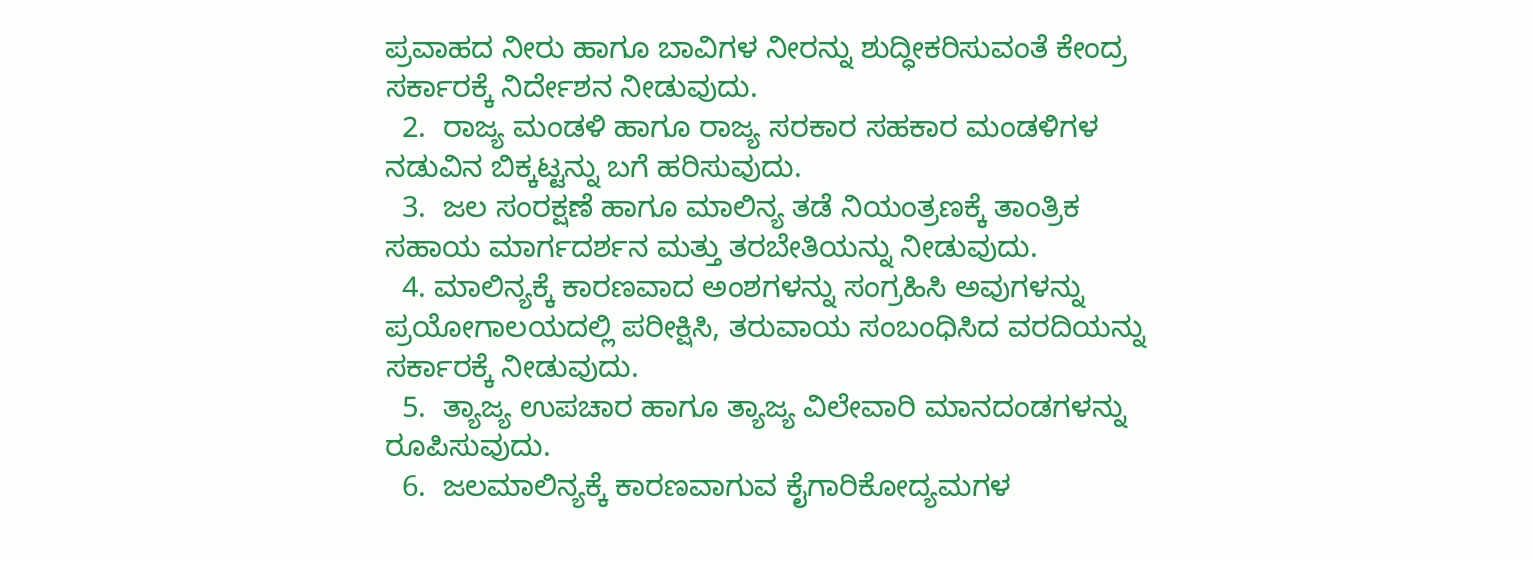ಪ್ರವಾಹದ ನೀರು ಹಾಗೂ ಬಾವಿಗಳ ನೀರನ್ನು ಶುದ್ಧೀಕರಿಸುವಂತೆ ಕೇಂದ್ರ ಸರ್ಕಾರಕ್ಕೆ ನಿರ್ದೇಶನ ನೀಡುವುದು.
  2.  ರಾಜ್ಯ ಮಂಡಳಿ ಹಾಗೂ ರಾಜ್ಯ ಸರಕಾರ ಸಹಕಾರ ಮಂಡಳಿಗಳ ನಡುವಿನ ಬಿಕ್ಕಟ್ಟನ್ನು ಬಗೆ ಹರಿಸುವುದು.
  3.  ಜಲ ಸಂರಕ್ಷಣೆ ಹಾಗೂ ಮಾಲಿನ್ಯ ತಡೆ ನಿಯಂತ್ರಣಕ್ಕೆ ತಾಂತ್ರಿಕ ಸಹಾಯ ಮಾರ್ಗದರ್ಶನ ಮತ್ತು ತರಬೇತಿಯನ್ನು ನೀಡುವುದು.
  4. ಮಾಲಿನ್ಯಕ್ಕೆ ಕಾರಣವಾದ ಅಂಶಗಳನ್ನು ಸಂಗ್ರಹಿಸಿ ಅವುಗಳನ್ನು ಪ್ರಯೋಗಾಲಯದಲ್ಲಿ ಪರೀಕ್ಷಿಸಿ, ತರುವಾಯ ಸಂಬಂಧಿಸಿದ ವರದಿಯನ್ನು ಸರ್ಕಾರಕ್ಕೆ ನೀಡುವುದು.
  5.  ತ್ಯಾಜ್ಯ ಉಪಚಾರ ಹಾಗೂ ತ್ಯಾಜ್ಯ ವಿಲೇವಾರಿ ಮಾನದಂಡಗಳನ್ನು ರೂಪಿಸುವುದು.
  6.  ಜಲಮಾಲಿನ್ಯಕ್ಕೆ ಕಾರಣವಾಗುವ ಕೈಗಾರಿಕೋದ್ಯಮಗಳ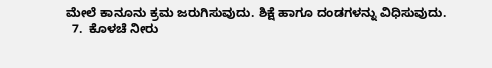ಮೇಲೆ ಕಾನೂನು ಕ್ರಮ ಜರುಗಿಸುವುದು. ಶಿಕ್ಷೆ ಹಾಗೂ ದಂಡಗಳನ್ನು ವಿಧಿಸುವುದು.
  7.  ಕೊಳಚೆ ನೀರು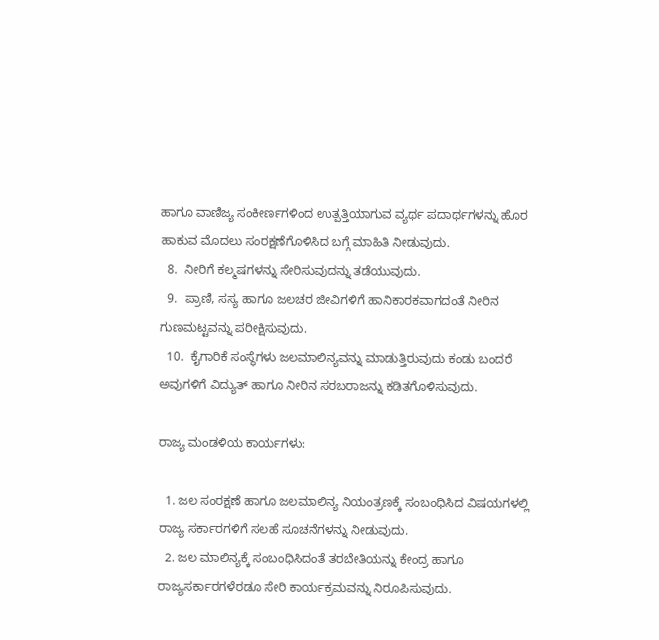ಹಾಗೂ ವಾಣಿಜ್ಯ ಸಂಕೀರ್ಣಗಳಿಂದ ಉತ್ಪತ್ತಿಯಾಗುವ ವ್ಯರ್ಥ ಪದಾರ್ಥಗಳನ್ನು ಹೊರ ಹಾಕುವ ಮೊದಲು ಸಂರಕ್ಷಣೆಗೊಳಿಸಿದ ಬಗ್ಗೆ ಮಾಹಿತಿ ನೀಡುವುದು.
  8.  ನೀರಿಗೆ ಕಲ್ಮಷಗಳನ್ನು ಸೇರಿಸುವುದನ್ನು ತಡೆಯುವುದು.
  9.  ಪ್ರಾಣಿ, ಸಸ್ಯ ಹಾಗೂ ಜಲಚರ ಜೀವಿಗಳಿಗೆ ಹಾನಿಕಾರಕವಾಗದಂತೆ ನೀರಿನ ಗುಣಮಟ್ಟವನ್ನು ಪರೀಕ್ಷಿಸುವುದು.
  10.  ಕೈಗಾರಿಕೆ ಸಂಸ್ಥೆಗಳು ಜಲಮಾಲಿನ್ಯವನ್ನು ಮಾಡುತ್ತಿರುವುದು ಕಂಡು ಬಂದರೆ ಅವುಗಳಿಗೆ ವಿದ್ಯುತ್ ಹಾಗೂ ನೀರಿನ ಸರಬರಾಜನ್ನು ಕಡಿತಗೊಳಿಸುವುದು.

ರಾಜ್ಯ ಮಂಡಳಿಯ ಕಾರ್ಯಗಳು:

  1. ಜಲ ಸಂರಕ್ಷಣೆ ಹಾಗೂ ಜಲಮಾಲಿನ್ಯ ನಿಯಂತ್ರಣಕ್ಕೆ ಸಂಬಂಧಿಸಿದ ವಿಷಯಗಳಲ್ಲಿ ರಾಜ್ಯ ಸರ್ಕಾರಗಳಿಗೆ ಸಲಹೆ ಸೂಚನೆಗಳನ್ನು ನೀಡುವುದು.
  2. ಜಲ ಮಾಲಿನ್ಯಕ್ಕೆ ಸಂಬಂಧಿಸಿದಂತೆ ತರಬೇತಿಯನ್ನು ಕೇಂದ್ರ ಹಾಗೂ ರಾಜ್ಯಸರ್ಕಾರಗಳೆರಡೂ ಸೇರಿ ಕಾರ್ಯಕ್ರಮವನ್ನು ನಿರೂಪಿಸುವುದು.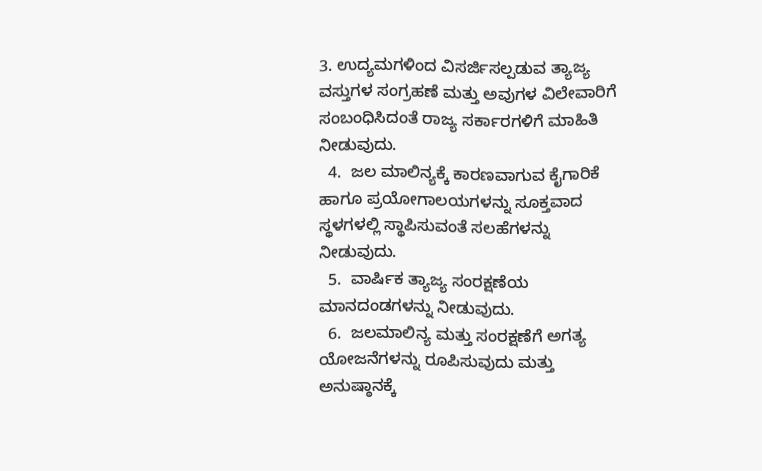3. ಉದ್ಯಮಗಳಿಂದ ವಿಸರ್ಜಿಸಲ್ಪಡುವ ತ್ಯಾಜ್ಯ ವಸ್ತುಗಳ ಸಂಗ್ರಹಣೆ ಮತ್ತು ಅವುಗಳ ವಿಲೇವಾರಿಗೆ ಸಂಬಂಧಿಸಿದಂತೆ ರಾಜ್ಯ ಸರ್ಕಾರಗಳಿಗೆ ಮಾಹಿತಿ ನೀಡುವುದು.
  4.  ಜಲ ಮಾಲಿನ್ಯಕ್ಕೆ ಕಾರಣವಾಗುವ ಕೈಗಾರಿಕೆ ಹಾಗೂ ಪ್ರಯೋಗಾಲಯಗಳನ್ನು ಸೂಕ್ತವಾದ ಸ್ಥಳಗಳಲ್ಲಿ ಸ್ಥಾಪಿಸುವಂತೆ ಸಲಹೆಗಳನ್ನು ನೀಡುವುದು.
  5.  ವಾರ್ಷಿಕ ತ್ಯಾಜ್ಯ ಸಂರಕ್ಷಣೆಯ ಮಾನದಂಡಗಳನ್ನು ನೀಡುವುದು.
  6.  ಜಲಮಾಲಿನ್ಯ ಮತ್ತು ಸಂರಕ್ಷಣೆಗೆ ಅಗತ್ಯ ಯೋಜನೆಗಳನ್ನು ರೂಪಿಸುವುದು ಮತ್ತು ಅನುಷ್ಠಾನಕ್ಕೆ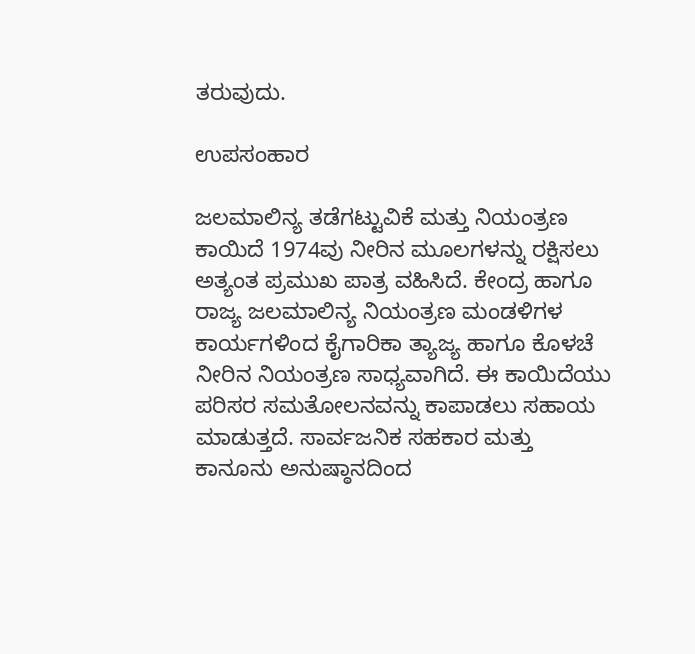ತರುವುದು.

ಉಪಸಂಹಾರ

ಜಲಮಾಲಿನ್ಯ ತಡೆಗಟ್ಟುವಿಕೆ ಮತ್ತು ನಿಯಂತ್ರಣ ಕಾಯಿದೆ 1974ವು ನೀರಿನ ಮೂಲಗಳನ್ನು ರಕ್ಷಿಸಲು ಅತ್ಯಂತ ಪ್ರಮುಖ ಪಾತ್ರ ವಹಿಸಿದೆ. ಕೇಂದ್ರ ಹಾಗೂ ರಾಜ್ಯ ಜಲಮಾಲಿನ್ಯ ನಿಯಂತ್ರಣ ಮಂಡಳಿಗಳ ಕಾರ್ಯಗಳಿಂದ ಕೈಗಾರಿಕಾ ತ್ಯಾಜ್ಯ ಹಾಗೂ ಕೊಳಚೆ ನೀರಿನ ನಿಯಂತ್ರಣ ಸಾಧ್ಯವಾಗಿದೆ. ಈ ಕಾಯಿದೆಯು ಪರಿಸರ ಸಮತೋಲನವನ್ನು ಕಾಪಾಡಲು ಸಹಾಯ ಮಾಡುತ್ತದೆ. ಸಾರ್ವಜನಿಕ ಸಹಕಾರ ಮತ್ತು ಕಾನೂನು ಅನುಷ್ಠಾನದಿಂದ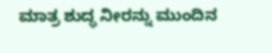ಮಾತ್ರ ಶುದ್ಧ ನೀರನ್ನು ಮುಂದಿನ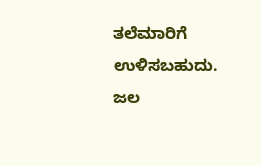ತಲೆಮಾರಿಗೆ ಉಳಿಸಬಹುದು. ಜಲ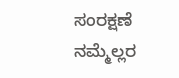ಸಂರಕ್ಷಣೆ ನಮ್ಮೆಲ್ಲರ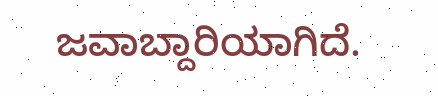ಜವಾಬ್ದಾರಿಯಾಗಿದೆ.